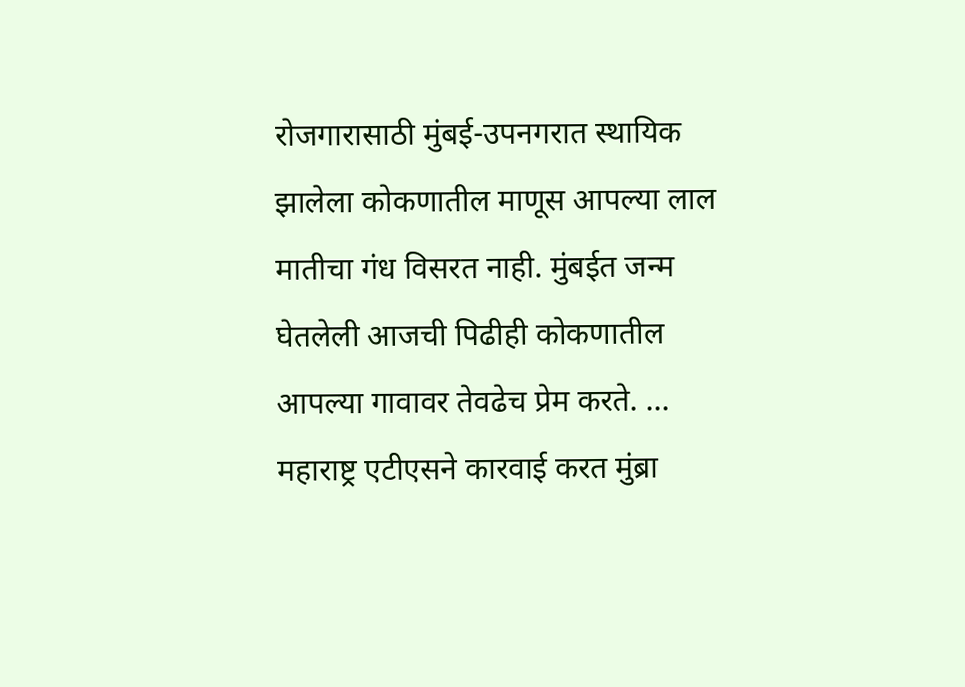रोजगारासाठी मुंबई-उपनगरात स्थायिक झालेला कोकणातील माणूस आपल्या लाल मातीचा गंध विसरत नाही. मुंबईत जन्म घेतलेली आजची पिढीही कोकणातील आपल्या गावावर तेवढेच प्रेम करते. ...
महाराष्ट्र एटीएसने कारवाई करत मुंब्रा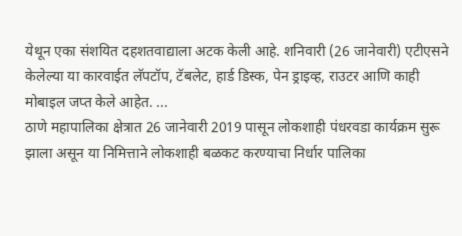येथून एका संशयित दहशतवाद्याला अटक केली आहे. शनिवारी (26 जानेवारी) एटीएसने केलेल्या या कारवाईत लॅपटॉप, टॅबलेट, हार्ड डिस्क, पेन ड्राइव्ह, राउटर आणि काही मोबाइल जप्त केले आहेत. ...
ठाणे महापालिका क्षेत्रात 26 जानेवारी 2019 पासून लोकशाही पंधरवडा कार्यक्रम सुरू झाला असून या निमित्ताने लोकशाही बळकट करण्याचा निर्धार पालिका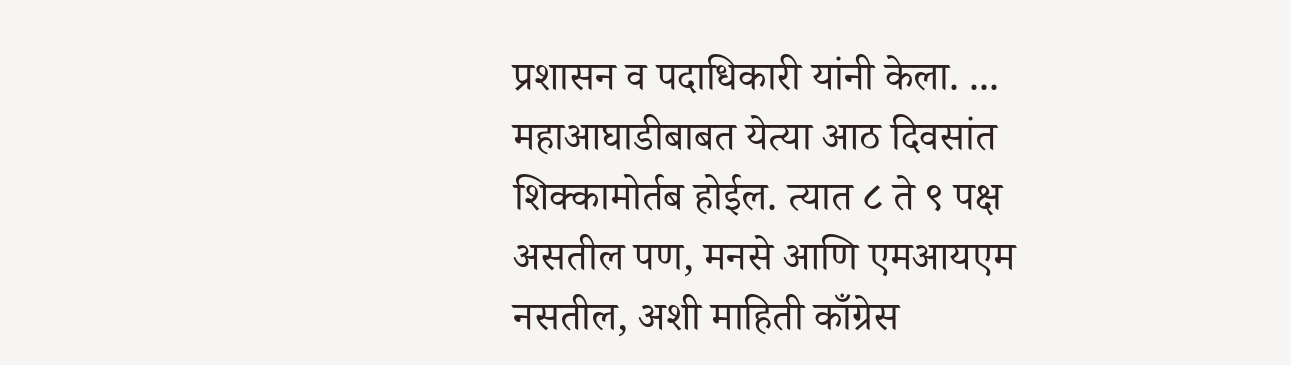प्रशासन व पदाधिकारी यांनी केला. ...
महाआघाडीबाबत येत्या आठ दिवसांत शिक्कामोर्तब होईल. त्यात ८ ते ९ पक्ष असतील पण, मनसे आणि एमआयएम नसतील, अशी माहिती काँग्रेस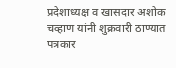प्रदेशाध्यक्ष व खासदार अशोक चव्हाण यांनी शुक्रवारी ठाण्यात पत्रकार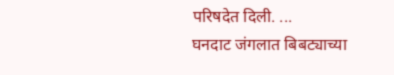परिषदेत दिली. ...
घनदाट जंगलात बिबट्याच्या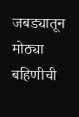जबड्यातून मोठ्या बहिणीची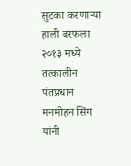सुटका करणाऱ्या हाली बरफला २०१३ मध्ये तत्कालीन पंतप्रधान मनमोहन सिंग यांनी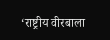‘राष्ट्रीय वीरबाला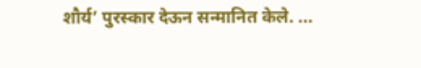शौर्य’ पुरस्कार देऊन सन्मानित केले. ...